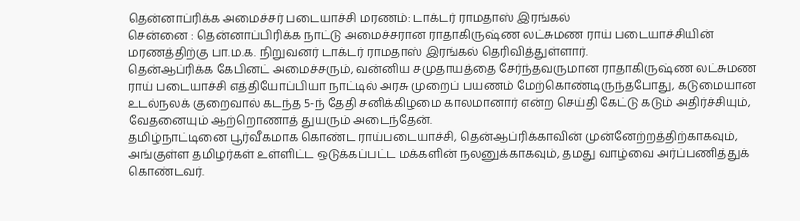தென்னாப்ரிக்க அமைச்சர் படையாச்சி மரணம்: டாக்டர் ராமதாஸ் இரங்கல்
சென்னை : தென்னாப்பிரிக்க நாட்டு அமைச்சரான ராதாகிருஷ்ண லட்சுமண ராய் படையாச்சியின் மரணத்திற்கு பா.ம.க. நிறுவனர் டாக்டர் ராமதாஸ் இரங்கல் தெரிவித்துள்ளார்.
தென்ஆப்ரிக்க கேபினட் அமைச்சரும், வன்னிய சமுதாயத்தை சேர்ந்தவருமான ராதாகிருஷ்ண லட்சுமண ராய் படையாச்சி எத்தியோப்பியா நாட்டில் அரசு முறைப் பயணம் மேற்கொண்டிருந்தபோது, கடுமையான உடல்நலக் குறைவால் கடந்த 5-ந் தேதி சனிக்கிழமை காலமானார் என்ற செய்தி கேட்டு கடும் அதிர்ச்சியும், வேதனையும் ஆற்றொணாத் துயரும் அடைந்தேன்.
தமிழ்நாட்டினை பூர்வீகமாக கொண்ட ராய்படையாச்சி, தென்ஆப்ரிக்காவின் முன்னேற்றத்திற்காகவும், அங்குள்ள தமிழர்கள் உள்ளிட்ட ஒடுக்கப்பட்ட மக்களின் நலனுக்காகவும், தமது வாழ்வை அர்ப்பணித்துக் கொண்டவர்.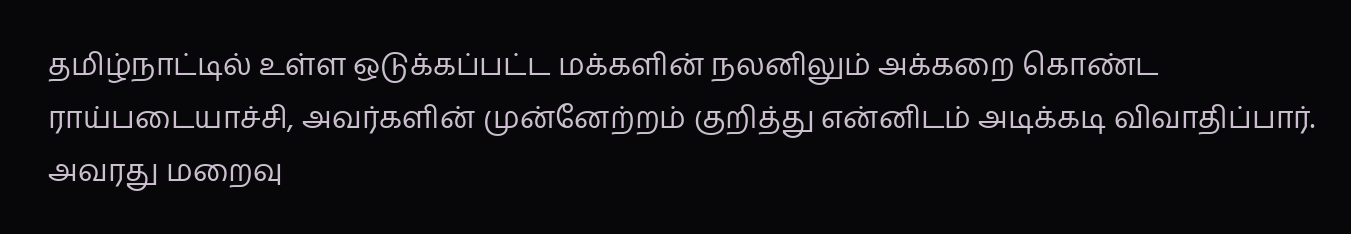தமிழ்நாட்டில் உள்ள ஒடுக்கப்பட்ட மக்களின் நலனிலும் அக்கறை கொண்ட ராய்படையாச்சி, அவர்களின் முன்னேற்றம் குறித்து என்னிடம் அடிக்கடி விவாதிப்பார். அவரது மறைவு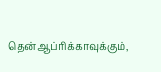தென்ஆப்ரிக்காவுக்கும்,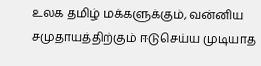உலக தமிழ் மக்களுக்கும், வன்னிய சமுதாயத்திற்கும் ஈடுசெய்ய முடியாத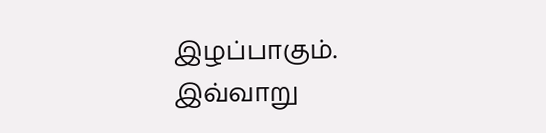இழப்பாகும். இவ்வாறு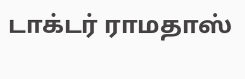டாக்டர் ராமதாஸ்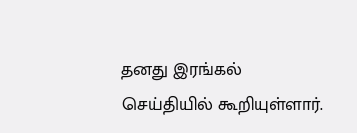தனது இரங்கல் செய்தியில் கூறியுள்ளார்.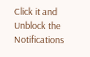Click it and Unblock the Notifications